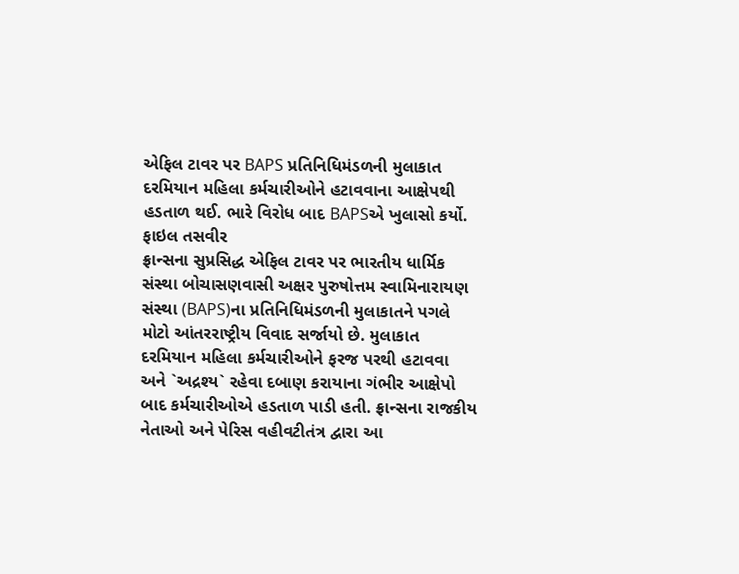એફિલ ટાવર પર BAPS પ્રતિનિધિમંડળની મુલાકાત દરમિયાન મહિલા કર્મચારીઓને હટાવવાના આક્ષેપથી હડતાળ થઈ. ભારે વિરોધ બાદ BAPSએ ખુલાસો કર્યો.
ફાઇલ તસવીર
ફ્રાન્સના સુપ્રસિદ્ધ એફિલ ટાવર પર ભારતીય ધાર્મિક સંસ્થા બોચાસણવાસી અક્ષર પુરુષોત્તમ સ્વામિનારાયણ સંસ્થા (BAPS)ના પ્રતિનિધિમંડળની મુલાકાતને પગલે મોટો આંતરરાષ્ટ્રીય વિવાદ સર્જાયો છે. મુલાકાત દરમિયાન મહિલા કર્મચારીઓને ફરજ પરથી હટાવવા અને `અદ્રશ્ય` રહેવા દબાણ કરાયાના ગંભીર આક્ષેપો બાદ કર્મચારીઓએ હડતાળ પાડી હતી. ફ્રાન્સના રાજકીય નેતાઓ અને પેરિસ વહીવટીતંત્ર દ્વારા આ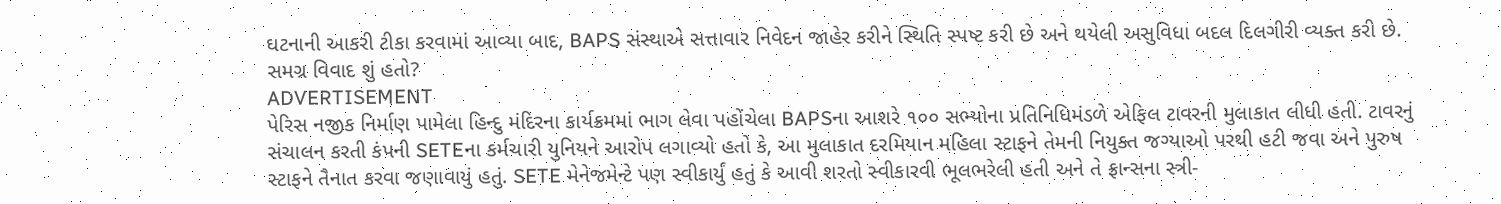ઘટનાની આકરી ટીકા કરવામાં આવ્યા બાદ, BAPS સંસ્થાએ સત્તાવાર નિવેદન જાહેર કરીને સ્થિતિ સ્પષ્ટ કરી છે અને થયેલી અસુવિધા બદલ દિલગીરી વ્યક્ત કરી છે.
સમગ્ર વિવાદ શું હતો?
ADVERTISEMENT
પેરિસ નજીક નિર્માણ પામેલા હિન્દુ મંદિરના કાર્યક્રમમાં ભાગ લેવા પહોંચેલા BAPSના આશરે ૧૦૦ સભ્યોના પ્રતિનિધિમંડળે એફિલ ટાવરની મુલાકાત લીધી હતી. ટાવરનું સંચાલન કરતી કંપની SETEના કર્મચારી યુનિયને આરોપ લગાવ્યો હતો કે, આ મુલાકાત દરમિયાન મહિલા સ્ટાફને તેમની નિયુક્ત જગ્યાઓ પરથી હટી જવા અને પુરુષ સ્ટાફને તૈનાત કરવા જણાવાયું હતું. SETE મેનેજમેન્ટે પણ સ્વીકાર્યું હતું કે આવી શરતો સ્વીકારવી ભૂલભરેલી હતી અને તે ફ્રાન્સના સ્ત્રી-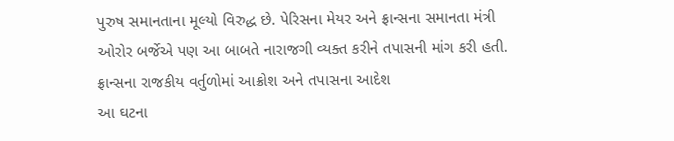પુરુષ સમાનતાના મૂલ્યો વિરુદ્ધ છે. પેરિસના મેયર અને ફ્રાન્સના સમાનતા મંત્રી ઓરોર બર્જેએ પણ આ બાબતે નારાજગી વ્યક્ત કરીને તપાસની માંગ કરી હતી.
ફ્રાન્સના રાજકીય વર્તુળોમાં આક્રોશ અને તપાસના આદેશ
આ ઘટના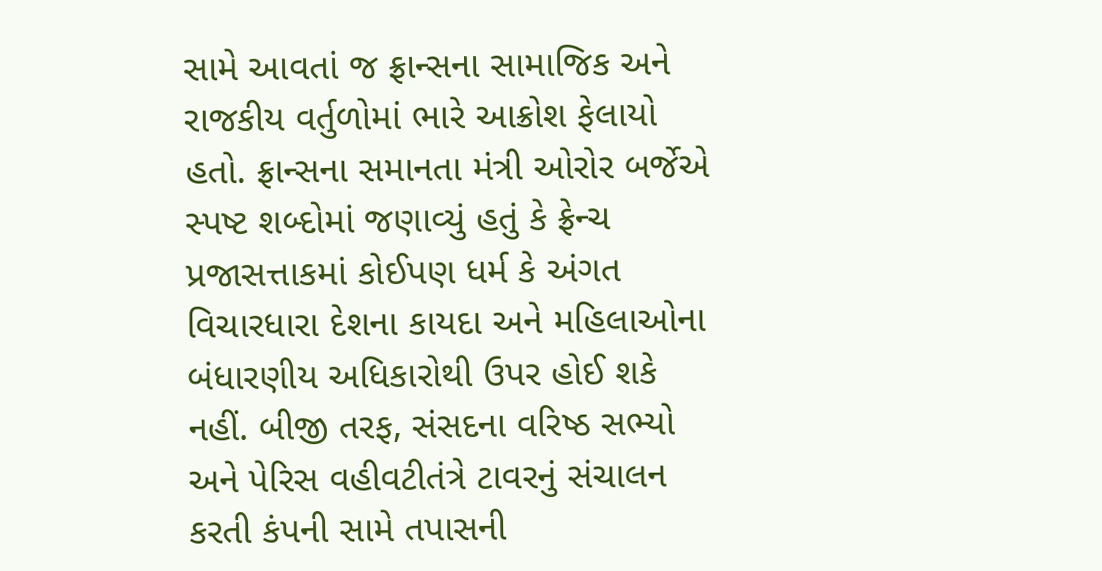સામે આવતાં જ ફ્રાન્સના સામાજિક અને રાજકીય વર્તુળોમાં ભારે આક્રોશ ફેલાયો હતો. ફ્રાન્સના સમાનતા મંત્રી ઓરોર બર્જેએ સ્પષ્ટ શબ્દોમાં જણાવ્યું હતું કે ફ્રેન્ચ પ્રજાસત્તાકમાં કોઈપણ ધર્મ કે અંગત વિચારધારા દેશના કાયદા અને મહિલાઓના બંધારણીય અધિકારોથી ઉપર હોઈ શકે નહીં. બીજી તરફ, સંસદના વરિષ્ઠ સભ્યો અને પેરિસ વહીવટીતંત્રે ટાવરનું સંચાલન કરતી કંપની સામે તપાસની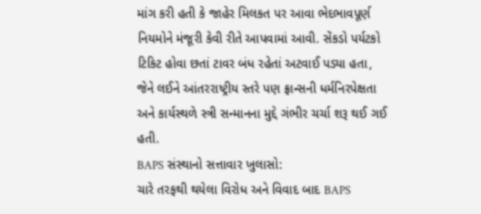માંગ કરી હતી કે જાહેર મિલકત પર આવા ભેદભાવપૂર્ણ નિયમોને મંજૂરી કેવી રીતે આપવામાં આવી. સેંકડો પર્યટકો ટિકિટ હોવા છતાં ટાવર બંધ રહેતાં અટવાઈ પડ્યા હતા, જેને લઈને આંતરરાષ્ટ્રીય સ્તરે પણ ફ્રાન્સની ધર્મનિરપેક્ષતા અને કાર્યસ્થળે સ્ત્રી સન્માનના મુદ્દે ગંભીર ચર્ચા શરૂ થઈ ગઈ હતી.
BAPS સંસ્થાનો સત્તાવાર ખુલાસો:
ચારે તરફથી થયેલા વિરોધ અને વિવાદ બાદ BAPS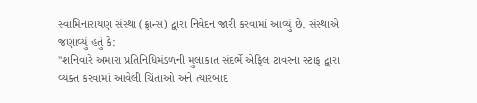સ્વામિનારાયણ સંસ્થા (ફ્રાન્સ) દ્વારા નિવેદન જારી કરવામાં આવ્યું છે. સંસ્થાએ જણાવ્યું હતું કે:
"શનિવારે અમારા પ્રતિનિધિમંડળની મુલાકાત સંદર્ભે એફિલ ટાવરના સ્ટાફ દ્વારા વ્યક્ત કરવામાં આવેલી ચિંતાઓ અને ત્યારબાદ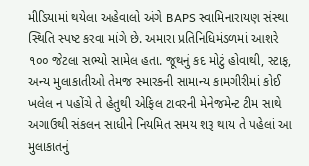મીડિયામાં થયેલા અહેવાલો અંગે BAPS સ્વામિનારાયણ સંસ્થા સ્થિતિ સ્પષ્ટ કરવા માંગે છે. અમારા પ્રતિનિધિમંડળમાં આશરે ૧૦૦ જેટલા સભ્યો સામેલ હતા. જૂથનું કદ મોટું હોવાથી, સ્ટાફ, અન્ય મુલાકાતીઓ તેમજ સ્મારકની સામાન્ય કામગીરીમાં કોઈ ખલેલ ન પહોંચે તે હેતુથી એફિલ ટાવરની મેનેજમેન્ટ ટીમ સાથે અગાઉથી સંકલન સાધીને નિયમિત સમય શરૂ થાય તે પહેલાં આ મુલાકાતનું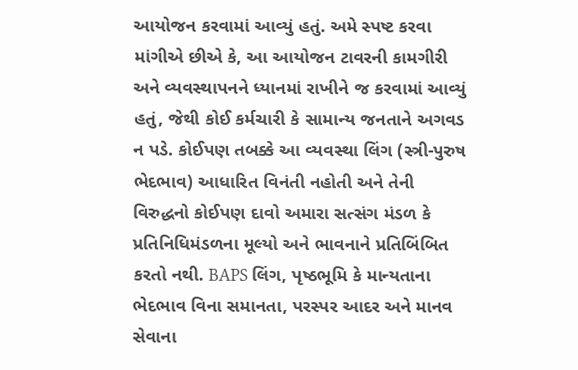આયોજન કરવામાં આવ્યું હતું. અમે સ્પષ્ટ કરવા માંગીએ છીએ કે, આ આયોજન ટાવરની કામગીરી અને વ્યવસ્થાપનને ધ્યાનમાં રાખીને જ કરવામાં આવ્યું હતું, જેથી કોઈ કર્મચારી કે સામાન્ય જનતાને અગવડ ન પડે. કોઈપણ તબક્કે આ વ્યવસ્થા લિંગ (સ્ત્રી-પુરુષ ભેદભાવ) આધારિત વિનંતી નહોતી અને તેની વિરુદ્ધનો કોઈપણ દાવો અમારા સત્સંગ મંડળ કે પ્રતિનિધિમંડળના મૂલ્યો અને ભાવનાને પ્રતિબિંબિત કરતો નથી. BAPS લિંગ, પૃષ્ઠભૂમિ કે માન્યતાના ભેદભાવ વિના સમાનતા, પરસ્પર આદર અને માનવ સેવાના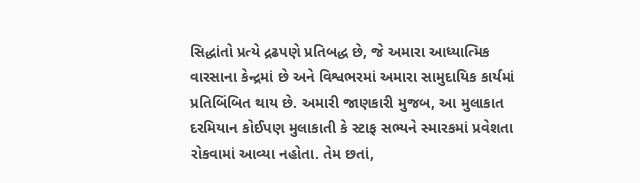સિદ્ધાંતો પ્રત્યે દ્રઢપણે પ્રતિબદ્ધ છે, જે અમારા આધ્યાત્મિક વારસાના કેન્દ્રમાં છે અને વિશ્વભરમાં અમારા સામુદાયિક કાર્યમાં પ્રતિબિંબિત થાય છે. અમારી જાણકારી મુજબ, આ મુલાકાત દરમિયાન કોઈપણ મુલાકાતી કે સ્ટાફ સભ્યને સ્મારકમાં પ્રવેશતા રોકવામાં આવ્યા નહોતા. તેમ છતાં,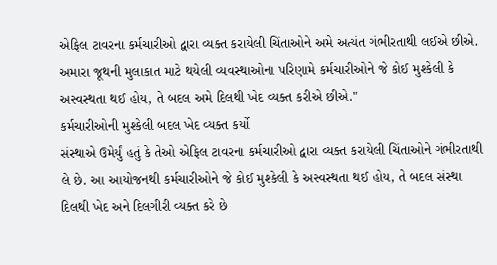એફિલ ટાવરના કર્મચારીઓ દ્વારા વ્યક્ત કરાયેલી ચિંતાઓને અમે અત્યંત ગંભીરતાથી લઈએ છીએ. અમારા જૂથની મુલાકાત માટે થયેલી વ્યવસ્થાઓના પરિણામે કર્મચારીઓને જે કોઈ મુશ્કેલી કે અસ્વસ્થતા થઈ હોય, તે બદલ અમે દિલથી ખેદ વ્યક્ત કરીએ છીએ."
કર્મચારીઓની મુશ્કેલી બદલ ખેદ વ્યક્ત કર્યો
સંસ્થાએ ઉમેર્યું હતું કે તેઓ એફિલ ટાવરના કર્મચારીઓ દ્વારા વ્યક્ત કરાયેલી ચિંતાઓને ગંભીરતાથી લે છે. આ આયોજનથી કર્મચારીઓને જે કોઈ મુશ્કેલી કે અસ્વસ્થતા થઈ હોય, તે બદલ સંસ્થા દિલથી ખેદ અને દિલગીરી વ્યક્ત કરે છે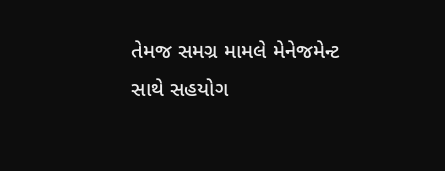તેમજ સમગ્ર મામલે મેનેજમેન્ટ સાથે સહયોગ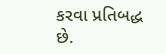કરવા પ્રતિબદ્ધ છે.